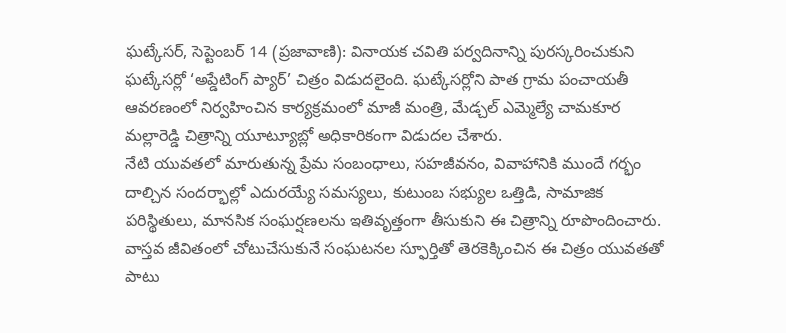ఘట్కేసర్, సెప్టెంబర్ 14 (ప్రజావాణి): వినాయక చవితి పర్వదినాన్ని పురస్కరించుకుని ఘట్కేసర్లో ‘అప్డేటింగ్ ప్యార్’ చిత్రం విడుదలైంది. ఘట్కేసర్లోని పాత గ్రామ పంచాయతీ ఆవరణంలో నిర్వహించిన కార్యక్రమంలో మాజీ మంత్రి, మేడ్చల్ ఎమ్మెల్యే చామకూర మల్లారెడ్డి చిత్రాన్ని యూట్యూబ్లో అధికారికంగా విడుదల చేశారు.
నేటి యువతలో మారుతున్న ప్రేమ సంబంధాలు, సహజీవనం, వివాహానికి ముందే గర్భం దాల్చిన సందర్భాల్లో ఎదురయ్యే సమస్యలు, కుటుంబ సభ్యుల ఒత్తిడి, సామాజిక పరిస్థితులు, మానసిక సంఘర్షణలను ఇతివృత్తంగా తీసుకుని ఈ చిత్రాన్ని రూపొందించారు. వాస్తవ జీవితంలో చోటుచేసుకునే సంఘటనల స్ఫూర్తితో తెరకెక్కించిన ఈ చిత్రం యువతతో పాటు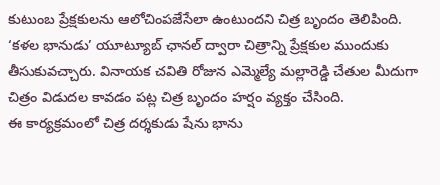కుటుంబ ప్రేక్షకులను ఆలోచింపజేసేలా ఉంటుందని చిత్ర బృందం తెలిపింది.
‘కళల భానుడు’ యూట్యూబ్ ఛానల్ ద్వారా చిత్రాన్ని ప్రేక్షకుల ముందుకు తీసుకువచ్చారు. వినాయక చవితి రోజున ఎమ్మెల్యే మల్లారెడ్డి చేతుల మీదుగా చిత్రం విడుదల కావడం పట్ల చిత్ర బృందం హర్షం వ్యక్తం చేసింది.
ఈ కార్యక్రమంలో చిత్ర దర్శకుడు షేను భాను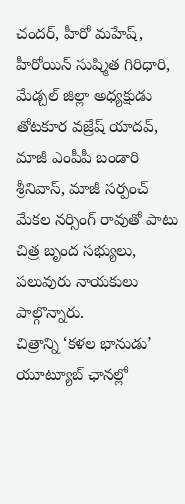చందర్, హీరో మహేష్, హీరోయిన్ సుష్మిత గిరిధారి, మేడ్చల్ జిల్లా అధ్యక్షుడు తోటకూర వజ్రేష్ యాదవ్, మాజీ ఎంపీపీ బండారి శ్రీనివాస్, మాజీ సర్పంచ్ మేకల నర్సింగ్ రావుతో పాటు చిత్ర బృంద సభ్యులు, పలువురు నాయకులు పాల్గొన్నారు.
చిత్రాన్ని ‘కళల భానుడు’ యూట్యూబ్ ఛానల్లో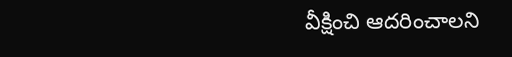వీక్షించి ఆదరించాలని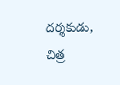దర్శకుడు, చిత్ర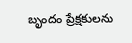బృందం ప్రేక్షకులను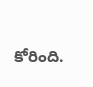కోరింది.